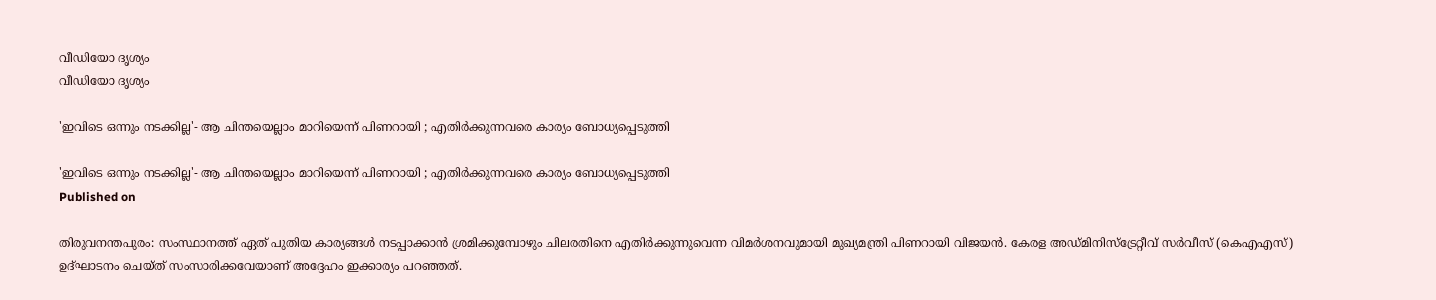വീഡിയോ ദൃശ്യം
വീഡിയോ ദൃശ്യം

'ഇവിടെ ഒന്നും നടക്കില്ല'- ആ ചിന്തയെല്ലാം മാറിയെന്ന് പിണറായി ; എതിര്‍ക്കുന്നവരെ കാര്യം ബോധ്യപ്പെടുത്തി

'ഇവിടെ ഒന്നും നടക്കില്ല'- ആ ചിന്തയെല്ലാം മാറിയെന്ന് പിണറായി ; എതിര്‍ക്കുന്നവരെ കാര്യം ബോധ്യപ്പെടുത്തി
Published on

തിരുവനന്തപുരം: സംസ്ഥാനത്ത് ഏത് പുതിയ കാര്യങ്ങള്‍ നടപ്പാക്കാന്‍ ശ്രമിക്കുമ്പോഴും ചിലരതിനെ എതിര്‍ക്കുന്നുവെന്ന വിമര്‍ശനവുമായി മുഖ്യമന്ത്രി പിണറായി വിജയന്‍. കേരള അഡ്മിനിസ്‌ട്രേറ്റീവ് സര്‍വീസ് (കെഎഎസ്) ഉദ്ഘാടനം ചെയ്ത് സംസാരിക്കവേയാണ് അദ്ദേഹം ഇക്കാര്യം പറഞ്ഞത്.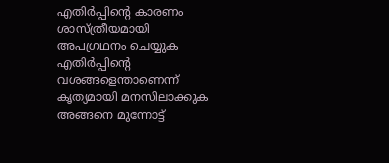എതിര്‍പ്പിന്റെ കാരണം ശാസ്ത്രീയമായി അപഗ്രഥനം ചെയ്യുക എതിര്‍പ്പിന്റെ വശങ്ങളെന്താണെന്ന് കൃത്യമായി മനസിലാക്കുക അങ്ങനെ മുന്നോട്ട്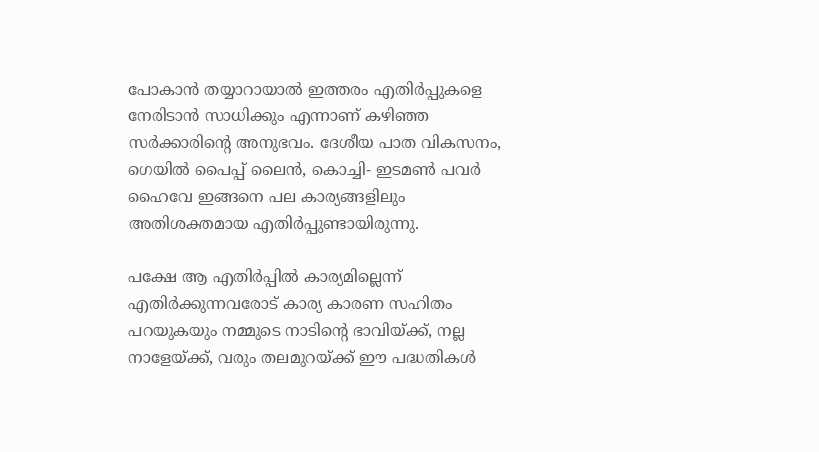പോകാന്‍ തയ്യാറായാല്‍ ഇത്തരം എതിര്‍പ്പുകളെ നേരിടാന്‍ സാധിക്കും എന്നാണ് കഴിഞ്ഞ സര്‍ക്കാരിന്റെ അനുഭവം. ദേശീയ പാത വികസനം, ഗെയില്‍ പൈപ്പ് ലൈന്‍, കൊച്ചി- ഇടമണ്‍ പവര്‍ ഹൈവേ ഇങ്ങനെ പല കാര്യങ്ങളിലും അതിശക്തമായ എതിര്‍പ്പുണ്ടായിരുന്നു.

പക്ഷേ ആ എതിര്‍പ്പില്‍ കാര്യമില്ലെന്ന് എതിര്‍ക്കുന്നവരോട് കാര്യ കാരണ സഹിതം പറയുകയും നമ്മുടെ നാടിന്റെ ഭാവിയ്ക്ക്, നല്ല നാളേയ്ക്ക്, വരും തലമുറയ്ക്ക് ഈ പദ്ധതികള്‍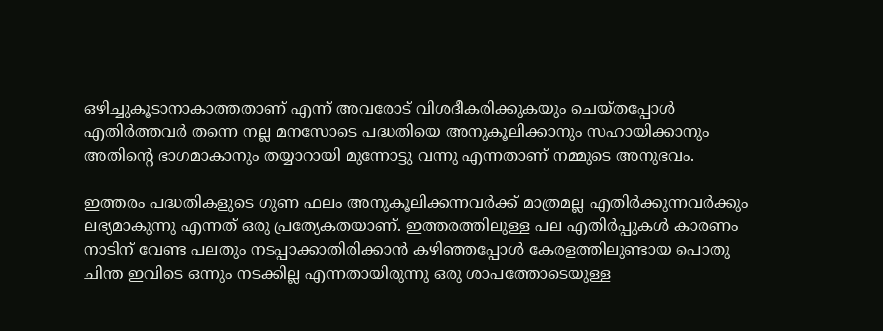ഒഴിച്ചുകൂടാനാകാത്തതാണ് എന്ന് അവരോട് വിശദീകരിക്കുകയും ചെയ്തപ്പോള്‍ എതിര്‍ത്തവര്‍ തന്നെ നല്ല മനസോടെ പദ്ധതിയെ അനുകൂലിക്കാനും സഹായിക്കാനും അതിന്റെ ഭാഗമാകാനും തയ്യാറായി മുന്നോട്ടു വന്നു എന്നതാണ് നമ്മുടെ അനുഭവം.

ഇത്തരം പദ്ധതികളുടെ ഗുണ ഫലം അനുകൂലിക്കന്നവര്‍ക്ക് മാത്രമല്ല എതിര്‍ക്കുന്നവര്‍ക്കും ലഭ്യമാകുന്നു എന്നത് ഒരു പ്രത്യേകതയാണ്. ഇത്തരത്തിലുള്ള പല എതിര്‍പ്പുകള്‍ കാരണം നാടിന് വേണ്ട പലതും നടപ്പാക്കാതിരിക്കാന്‍ കഴിഞ്ഞപ്പോള്‍ കേരളത്തിലുണ്ടായ പൊതു ചിന്ത ഇവിടെ ഒന്നും നടക്കില്ല എന്നതായിരുന്നു ഒരു ശാപത്തോടെയുള്ള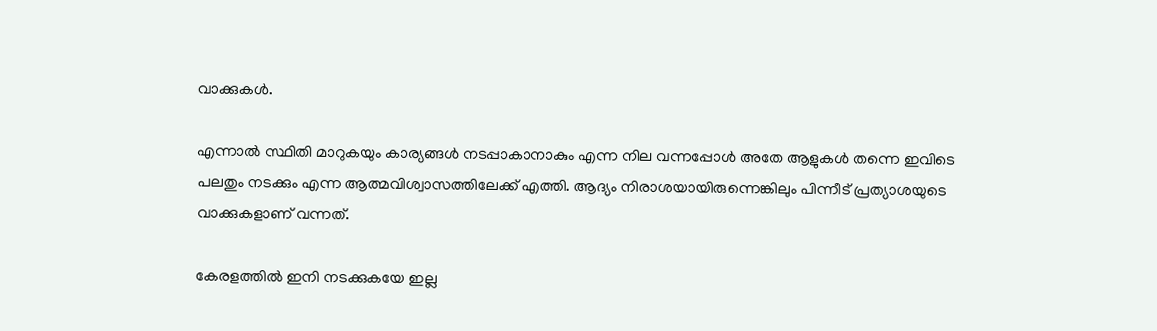വാക്കുകള്‍.

എന്നാല്‍ സ്ഥിതി മാറുകയും കാര്യങ്ങള്‍ നടപ്പാകാനാകും എന്ന നില വന്നപ്പോള്‍ അതേ ആളുകള്‍ തന്നെ ഇവിടെ പലതും നടക്കും എന്ന ആത്മവിശ്വാസത്തിലേക്ക് എത്തി. ആദ്യം നിരാശയായിരുന്നെങ്കിലും പിന്നീട് പ്രത്യാശയുടെ വാക്കുകളാണ് വന്നത്.

കേരളത്തില്‍ ഇനി നടക്കുകയേ ഇല്ല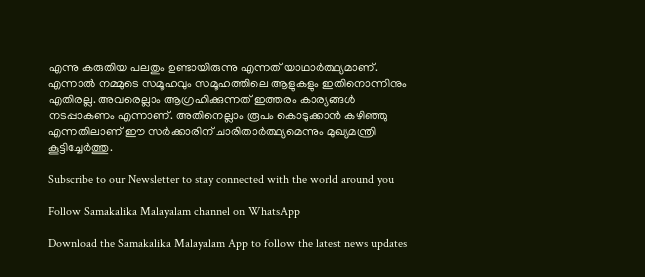എന്നു കരുതിയ പലതും ഉണ്ടായിരുന്നു എന്നത് യാഥാര്‍ത്ഥ്യമാണ്. എന്നാല്‍ നമ്മുടെ സമൂഹവും സമൂഹത്തിലെ ആളുകളും ഇതിനൊന്നിനും എതിരല്ല. അവരെല്ലാം ആഗ്രഹിക്കുന്നത് ഇത്തരം കാര്യങ്ങള്‍ നടപ്പാകണം എന്നാണ്. അതിനെല്ലാം രൂപം കൊടുക്കാന്‍ കഴിഞ്ഞു എന്നതിലാണ് ഈ സര്‍ക്കാരിന് ചാരിതാര്‍ത്ഥ്യമെന്നും മുഖ്യമന്ത്രി കൂട്ടിച്ചേര്‍ത്തു.

Subscribe to our Newsletter to stay connected with the world around you

Follow Samakalika Malayalam channel on WhatsApp

Download the Samakalika Malayalam App to follow the latest news updates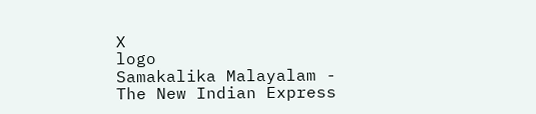X
logo
Samakalika Malayalam - The New Indian Express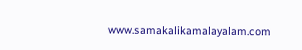www.samakalikamalayalam.com